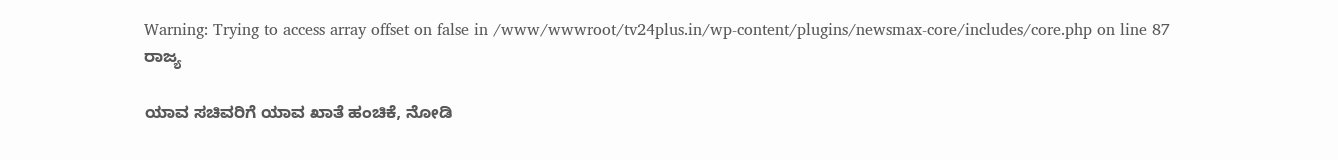Warning: Trying to access array offset on false in /www/wwwroot/tv24plus.in/wp-content/plugins/newsmax-core/includes/core.php on line 87
ರಾಜ್ಯ

ಯಾವ ಸಚಿವರಿಗೆ ಯಾವ ಖಾತೆ ಹಂಚಿಕೆ, ನೋಡಿ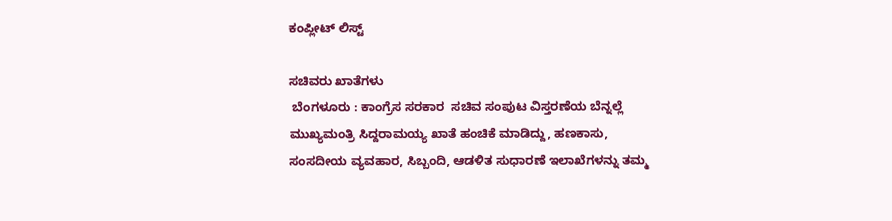ಕಂಪ್ಲೀಟ್ ಲಿಸ್ಟ್

ಸಚಿವರು ಖಾತೆಗಳು
 ಬೆಂಗಳೂರು : ಕಾಂಗ್ರೆಸ ಸರಕಾರ  ಸಚಿವ ಸಂಪುಟ ವಿಸ್ತರಣೆಯ ಬೆನ್ನಲ್ಲೆ ಮುಖ್ಯಮಂತ್ರಿ ಸಿದ್ದರಾಮಯ್ಯ ಖಾತೆ ಹಂಚಿಕೆ ಮಾಡಿದ್ದು, ಹಣಕಾಸು, ಸಂಸದೀಯ ವ್ಯವಹಾರ, ಸಿಬ್ಬಂದಿ, ಆಡಳಿತ ಸುಧಾರಣೆ ಇಲಾಖೆಗಳನ್ನು ತಮ್ಮ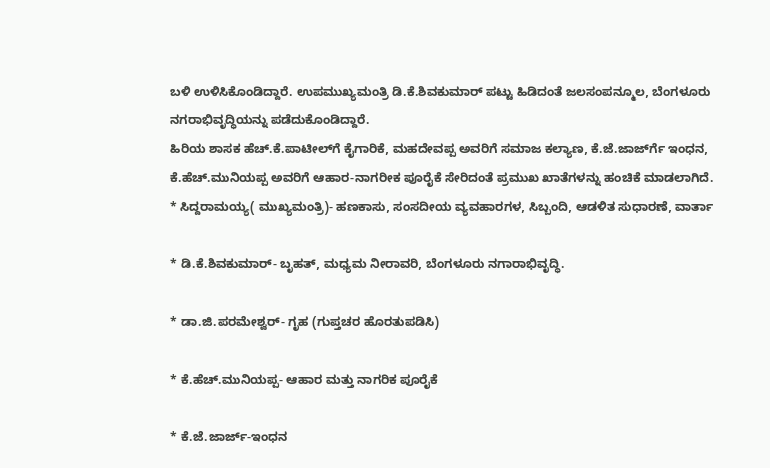ಬಳಿ ಉಳಿಸಿಕೊಂಡಿದ್ದಾರೆ. ಉಪಮುಖ್ಯಮಂತ್ರಿ ಡಿ.ಕೆ.ಶಿವಕುಮಾರ್ ಪಟ್ಟು ಹಿಡಿದಂತೆ ಜಲಸಂಪನ್ಮೂಲ, ಬೆಂಗಳೂರು ನಗರಾಭಿವೃದ್ಧಿಯನ್ನು ಪಡೆದುಕೊಂಡಿದ್ದಾರೆ.
ಹಿರಿಯ ಶಾಸಕ ಹೆಚ್.ಕೆ.ಪಾಟೀಲ್‍ಗೆ ಕೈಗಾರಿಕೆ, ಮಹದೇವಪ್ಪ ಅವರಿಗೆ ಸಮಾಜ ಕಲ್ಯಾಣ, ಕೆ.ಜೆ.ಜಾರ್ಜ್‍ಗೆ ಇಂಧನ, ಕೆ.ಹೆಚ್.ಮುನಿಯಪ್ಪ ಅವರಿಗೆ ಆಹಾರ-ನಾಗರೀಕ ಪೂರೈಕೆ ಸೇರಿದಂತೆ ಪ್ರಮುಖ ಖಾತೆಗಳನ್ನು ಹಂಚಿಕೆ ಮಾಡಲಾಗಿದೆ.
* ಸಿದ್ದರಾಮಯ್ಯ( ಮುಖ್ಯಮಂತ್ರಿ)- ಹಣಕಾಸು, ಸಂಸದೀಯ ವ್ಯವಹಾರಗಳ, ಸಿಬ್ಬಂದಿ, ಆಡಳಿತ ಸುಧಾರಣೆ, ವಾರ್ತಾ

* ಡಿ.ಕೆ.ಶಿವಕುಮಾರ್- ಬೃಹತ್, ಮಧ್ಯಮ ನೀರಾವರಿ, ಬೆಂಗಳೂರು ನಗಾರಾಭಿವೃದ್ಧಿ.

* ಡಾ.ಜಿ.ಪರಮೇಶ್ವರ್- ಗೃಹ (ಗುಪ್ತಚರ ಹೊರತುಪಡಿಸಿ)

* ಕೆ.ಹೆಚ್.ಮುನಿಯಪ್ಪ- ಆಹಾರ ಮತ್ತು ನಾಗರಿಕ ಪೂರೈಕೆ

* ಕೆ.ಜೆ.ಜಾರ್ಜ್-ಇಂಧನ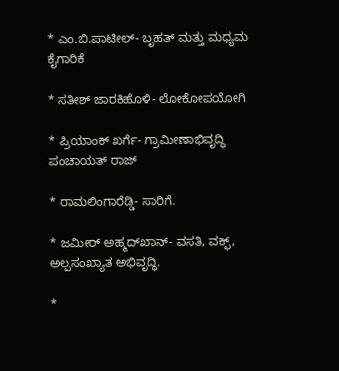* ಎಂ.ಬಿ.ಪಾಟೀಲ್- ಬೃಹತ್ ಮತ್ತು ಮಧ್ಯಮ ಕೈಗಾರಿಕೆ

* ಸತೀಶ್ ಜಾರಕಿಹೊಳಿ- ಲೋಕೋಪಯೋಗಿ

* ಪ್ರಿಯಾಂಕ್ ಖರ್ಗೆ- ಗ್ರಾಮೀಣಾಭಿವೃದ್ಧಿ ಪಂಚಾಯತ್ ರಾಜ್

* ರಾಮಲಿಂಗಾರೆಡ್ಡಿ- ಸಾರಿಗೆ.

* ಜಮೀರ್ ಅಹ್ಮದ್‍ಖಾನ್- ವಸತಿ, ವಕ್ಫ್, ಅಲ್ಪಸಂಖ್ಯಾತ ಅಭಿವೃದ್ಧಿ.

*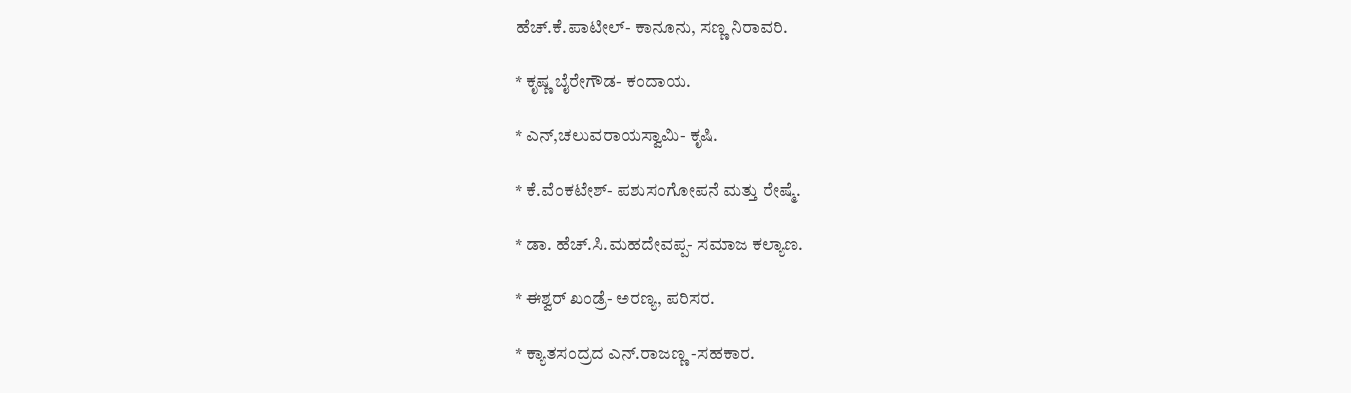ಹೆಚ್.ಕೆ.ಪಾಟೀಲ್- ಕಾನೂನು, ಸಣ್ಣ ನಿರಾವರಿ.

* ಕೃಷ್ಣ ಬೈರೇಗೌಡ- ಕಂದಾಯ.

* ಎನ್,ಚಲುವರಾಯಸ್ವಾಮಿ- ಕೃಷಿ.

* ಕೆ.ವೆಂಕಟೇಶ್- ಪಶುಸಂಗೋಪನೆ ಮತ್ತು ರೇಷ್ಮೆ.

* ಡಾ. ಹೆಚ್.ಸಿ.ಮಹದೇವಪ್ಪ- ಸಮಾಜ ಕಲ್ಯಾಣ.

* ಈಶ್ವರ್ ಖಂಡ್ರೆ- ಅರಣ್ಯ, ಪರಿಸರ.

* ಕ್ಯಾತಸಂದ್ರದ ಎನ್.ರಾಜಣ್ಣ -ಸಹಕಾರ.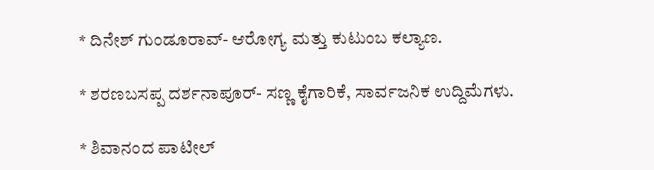* ದಿನೇಶ್ ಗುಂಡೂರಾವ್- ಆರೋಗ್ಯ ಮತ್ತು ಕುಟುಂಬ ಕಲ್ಯಾಣ.

* ಶರಣಬಸಪ್ಪ ದರ್ಶನಾಪೂರ್- ಸಣ್ಣ ಕೈಗಾರಿಕೆ, ಸಾರ್ವಜನಿಕ ಉದ್ದಿಮೆಗಳು.

* ಶಿವಾನಂದ ಪಾಟೀಲ್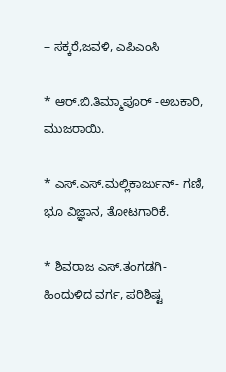– ಸಕ್ಕರೆ,ಜವಳಿ, ಎಪಿಎಂಸಿ

* ಆರ್.ಬಿ.ತಿಮ್ಮಾಪೂರ್ -ಅಬಕಾರಿ, ಮುಜರಾಯಿ.

* ಎಸ್.ಎಸ್.ಮಲ್ಲಿಕಾರ್ಜುನ್- ಗಣಿ, ಭೂ ವಿಜ್ಞಾನ, ತೋಟಗಾರಿಕೆ.

* ಶಿವರಾಜ ಎಸ್.ತಂಗಡಗಿ-ಹಿಂದುಳಿದ ವರ್ಗ, ಪರಿಶಿಷ್ಟ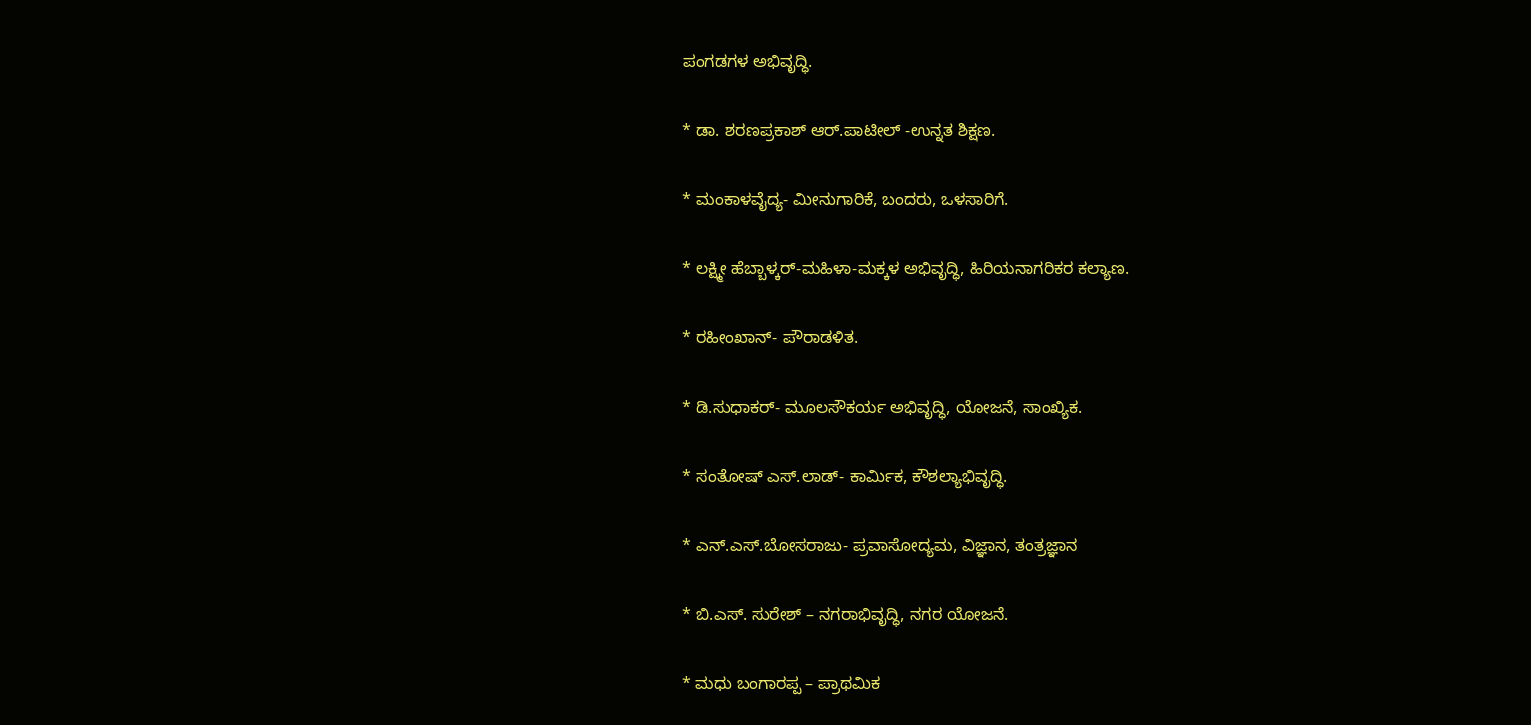ಪಂಗಡಗಳ ಅಭಿವೃದ್ಧಿ.

* ಡಾ. ಶರಣಪ್ರಕಾಶ್ ಆರ್.ಪಾಟೀಲ್ -ಉನ್ನತ ಶಿಕ್ಷಣ.

* ಮಂಕಾಳವೈದ್ಯ- ಮೀನುಗಾರಿಕೆ, ಬಂದರು, ಒಳಸಾರಿಗೆ.

* ಲಕ್ಷ್ಮೀ ಹೆಬ್ಬಾಳ್ಕರ್-ಮಹಿಳಾ-ಮಕ್ಕಳ ಅಭಿವೃದ್ಧಿ, ಹಿರಿಯನಾಗರಿಕರ ಕಲ್ಯಾಣ.

* ರಹೀಂಖಾನ್- ಪೌರಾಡಳಿತ.

* ಡಿ.ಸುಧಾಕರ್- ಮೂಲಸೌಕರ್ಯ ಅಭಿವೃದ್ಧಿ, ಯೋಜನೆ, ಸಾಂಖ್ಯಿಕ.

* ಸಂತೋಷ್ ಎಸ್.ಲಾಡ್- ಕಾರ್ಮಿಕ, ಕೌಶಲ್ಯಾಭಿವೃದ್ಧಿ.

* ಎನ್.ಎಸ್.ಬೋಸರಾಜು- ಪ್ರವಾಸೋದ್ಯಮ, ವಿಜ್ಞಾನ, ತಂತ್ರಜ್ಞಾನ

* ಬಿ.ಎಸ್. ಸುರೇಶ್ – ನಗರಾಭಿವೃದ್ಧಿ, ನಗರ ಯೋಜನೆ.

* ಮಧು ಬಂಗಾರಪ್ಪ – ಪ್ರಾಥಮಿಕ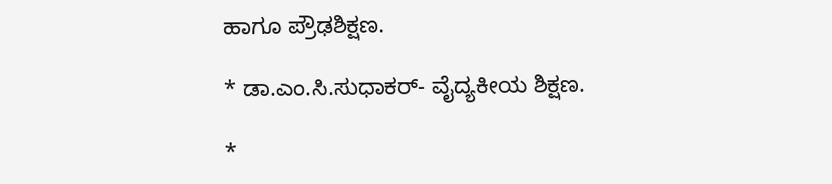ಹಾಗೂ ಪ್ರೌಢಶಿಕ್ಷಣ.

* ಡಾ.ಎಂ.ಸಿ.ಸುಧಾಕರ್- ವೈದ್ಯಕೀಯ ಶಿಕ್ಷಣ.

*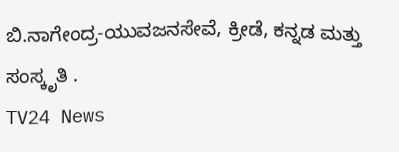ಬಿ.ನಾಗೇಂದ್ರ-ಯುವಜನಸೇವೆ, ಕ್ರೀಡೆ, ಕನ್ನಡ ಮತ್ತು ಸಂಸ್ಕೃತಿ .
TV24 News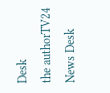Desk
the authorTV24 News Desk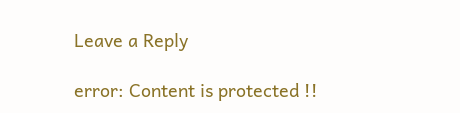Leave a Reply

error: Content is protected !!